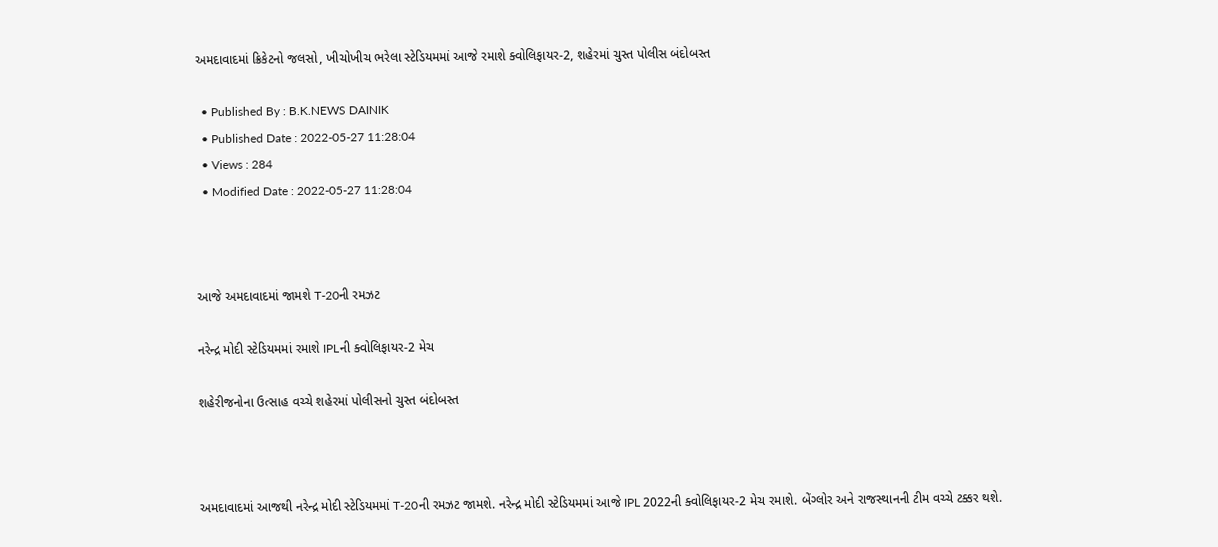અમદાવાદમાં ક્રિકેટનો જલસો, ખીચોખીચ ભરેલા સ્ટેડિયમમાં આજે રમાશે ક્વોલિફાયર-2, શહેરમાં ચુસ્ત પોલીસ બંદોબસ્ત

  • Published By : B.K.NEWS DAINIK
  • Published Date : 2022-05-27 11:28:04
  • Views : 284
  • Modified Date : 2022-05-27 11:28:04



આજે અમદાવાદમાં જામશે T-20ની રમઝટ

નરેન્દ્ર મોદી સ્ટેડિયમમાં રમાશે IPLની ક્વોલિફાયર-2 મેચ

શહેરીજનોના ઉત્સાહ વચ્ચે શહેરમાં પોલીસનો ચુસ્ત બંદોબસ્ત



અમદાવાદમાં આજથી નરેન્દ્ર મોદી સ્ટેડિયમમાં T-20ની રમઝટ જામશે. નરેન્દ્ર મોદી સ્ટેડિયમમાં આજે IPL 2022ની ક્વોલિફાયર-2 મેચ રમાશે. બેંગ્લોર અને રાજસ્થાનની ટીમ વચ્ચે ટક્કર થશે.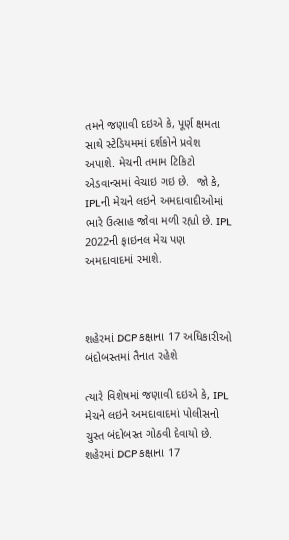તમને જણાવી દઇએ કે, પૂર્ણ ક્ષમતા સાથે સ્ટેડિયમમાં દર્શકોને પ્રવેશ અપાશે. મેચની તમામ ટિકિટો એડવાન્સમાં વેચાઇ ગઇ છે.  જો કે, IPLની મેચને લઇને અમદાવાદીઓમાં ભારે ઉત્સાહ જોવા મળી રહ્યો છે. IPL 2022ની ફાઇનલ મેચ પણ અમદાવાદમાં રમાશે.



શહેરમાં DCP કક્ષાના 17 અધિકારીઓ બંદોબસ્તમાં તૈનાત રહેશે

ત્યારે વિશેષમાં જણાવી દઇએ કે, IPL મેચને લઇને અમદાવાદમાં પોલીસનો ચુસ્ત બંદોબસ્ત ગોઠવી દેવાયો છે. શહેરમાં DCP કક્ષાના 17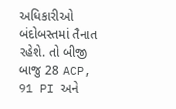અધિકારીઓ બંદોબસ્તમાં તૈનાત રહેશે. તો બીજી બાજુ 28 ACP, 91 PI અને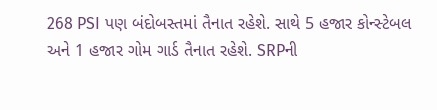268 PSI પણ બંદોબસ્તમાં તૈનાત રહેશે. સાથે 5 હજાર કોન્સ્ટેબલ અને 1 હજાર ગોમ ગાર્ડ તૈનાત રહેશે. SRPની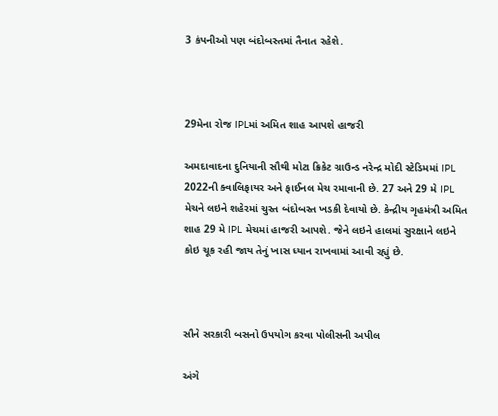3 કંપનીઓ પણ બંદોબસ્તમાં તૈનાત રહેશે.



29મેના રોજ IPLમાં અમિત શાહ આપશે હાજરી

અમદાવાદના દુનિયાની સૌથી મોટા ક્રિકેટ ગ્રાઉન્ડ નરેન્દ્ર મોદી સ્ટેડિમમાં IPL 2022ની ક્વાલિફાયર અને ફાઈનલ મેચ રમાવાની છે. 27 અને 29 મે IPL મેચને લઇને શહેરમાં ચુસ્ત બંદોબસ્ત ખડકી દેવાયો છે. કેન્દ્રીય ગૃહમંત્રી અમિત શાહ 29 મે IPL મેચમાં હાજરી આપશે. જેને લઇને હાલમાં સુરક્ષાને લઇને કોઇ ચૂક રહી જાય તેનું ખાસ ધ્યાન રાખવામાં આવી રહ્યું છે.



સૌને સરકારી બસનો ઉપયોગ કરવા પોલીસની અપીલ

અંગે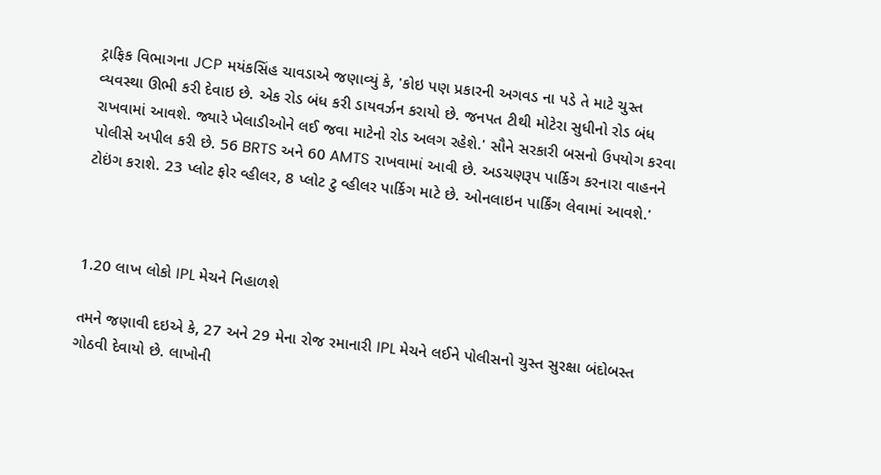ટ્રાફિક વિભાગના JCP મયંકસિંહ ચાવડાએ જણાવ્યું કે, 'કોઇ પણ પ્રકારની અગવડ ના પડે તે માટે ચુસ્ત વ્યવસ્થા ઊભી કરી દેવાઇ છે. એક રોડ બંધ કરી ડાયવર્ઝન કરાયો છે. જનપત ટીથી મોટેરા સુધીનો રોડ બંધ રાખવામાં આવશે. જ્યારે ખેલાડીઓને લઈ જવા માટેનો રોડ અલગ રહેશે.' સૌને સરકારી બસનો ઉપયોગ કરવા પોલીસે અપીલ કરી છે. 56 BRTS અને 60 AMTS રાખવામાં આવી છે. અડચણરૂપ પાર્કિગ કરનારા વાહનને ટોઇંગ કરાશે. 23 પ્લોટ ફોર વ્હીલર, 8 પ્લોટ ટુ વ્હીલર પાર્કિગ માટે છે. ઓનલાઇન પાર્કિંગ લેવામાં આવશે.'



1.20 લાખ લોકો IPL મેચને નિહાળશે

તમને જણાવી દઇએ કે, 27 અને 29 મેના રોજ રમાનારી IPL મેચને લઈને પોલીસનો ચુસ્ત સુરક્ષા બંદોબસ્ત ગોઠવી દેવાયો છે. લાખોની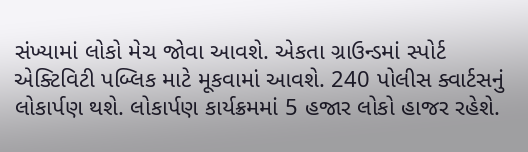સંખ્યામાં લોકો મેચ જોવા આવશે. એકતા ગ્રાઉન્ડમાં સ્પોર્ટ એક્ટિવિટી પબ્લિક માટે મૂકવામાં આવશે. 240 પોલીસ ક્વાર્ટસનું લોકાર્પણ થશે. લોકાર્પણ કાર્યક્રમમાં 5 હજાર લોકો હાજર રહેશે.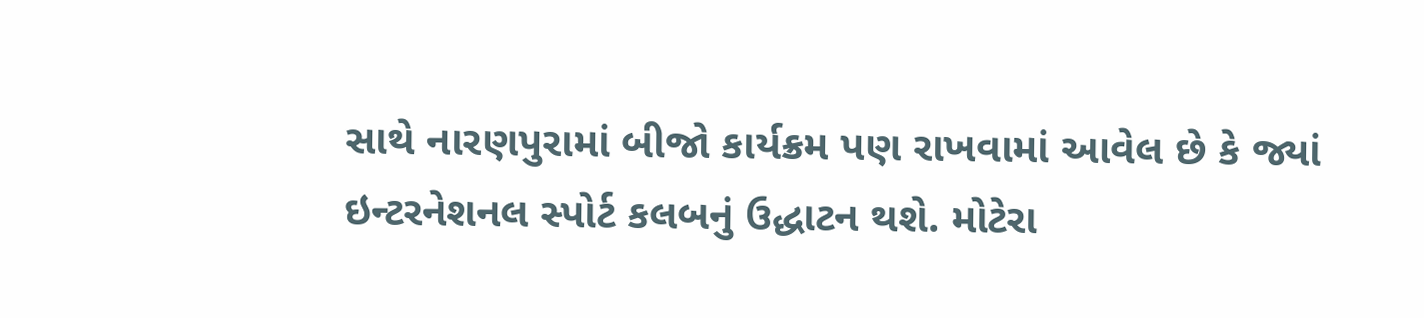સાથે નારણપુરામાં બીજો કાર્યક્રમ પણ રાખવામાં આવેલ છે કે જ્યાં ઇન્ટરનેશનલ સ્પોર્ટ કલબનું ઉદ્ધાટન થશે. મોટેરા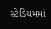સ્ટેડિયમમાં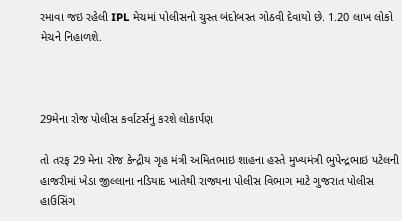રમાવા જઇ રહેલી IPL મેચમાં પોલીસનો ચુસ્ત બંદોબસ્ત ગોઠવી દેવાયો છે. 1.20 લાખ લોકો મેચને નિહાળશે.



29મેના રોજ પોલીસ કર્વાટર્સનું કરશે લોકાર્પણ

તો તરફ 29 મેના રોજ કેન્દ્રીય ગૃહ મંત્રી અમિતભાઇ શાહના હસ્તે મુખ્યમંત્રી ભુપેન્દ્રભાઇ પટેલની હાજરીમાં ખેડા જીલ્લાના નડિયાદ ખાતેથી રાજ્યના પોલીસ વિભાગ માટે ગુજરાત પોલીસ હાઉસિંગ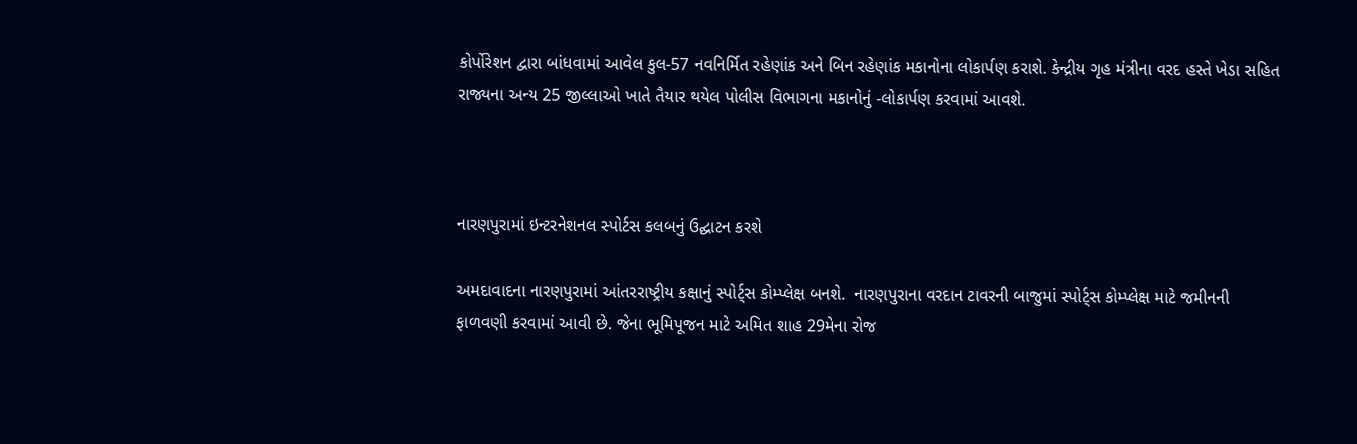કોર્પોરેશન દ્વારા બાંધવામાં આવેલ કુલ-57 નવનિર્મિત રહેણાંક અને બિન રહેણાંક મકાનોના લોકાર્પણ કરાશે. કેન્દ્રીય ગૃહ મંત્રીના વરદ હસ્તે ખેડા સહિત રાજ્યના અન્ય 25 જીલ્લાઓ ખાતે તૈયાર થયેલ પોલીસ વિભાગના મકાનોનું -લોકાર્પણ કરવામાં આવશે.



નારણપુરામાં ઇન્ટરનેશનલ સ્પોર્ટસ કલબનું ઉદ્ઘાટન કરશે

અમદાવાદના નારણપુરામાં આંતરરાષ્ટ્રીય કક્ષાનું સ્પોર્ટ્સ કોમ્પ્લેક્ષ બનશે.  નારણપુરાના વરદાન ટાવરની બાજુમાં સ્પોર્ટ્સ કોમ્પ્લેક્ષ માટે જમીનની ફાળવણી કરવામાં આવી છે. જેના ભૂમિપૂજન માટે અમિત શાહ 29મેના રોજ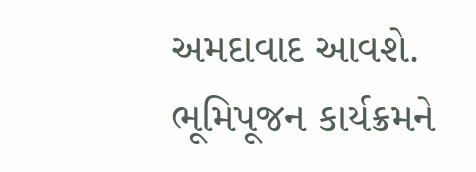અમદાવાદ આવશે. ભૂમિપૂજન કાર્યક્રમને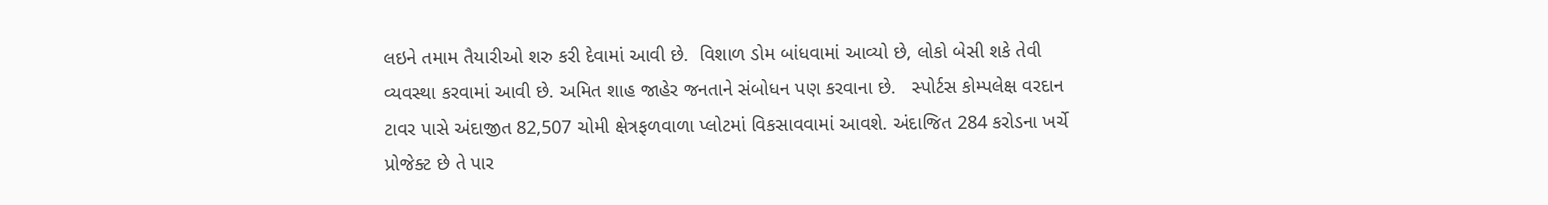લઇને તમામ તૈયારીઓ શરુ કરી દેવામાં આવી છે.  વિશાળ ડોમ બાંધવામાં આવ્યો છે, લોકો બેસી શકે તેવી વ્યવસ્થા કરવામાં આવી છે. અમિત શાહ જાહેર જનતાને સંબોધન પણ કરવાના છે.   સ્પોર્ટસ કોમ્પલેક્ષ વરદાન ટાવર પાસે અંદાજીત 82,507 ચોમી ક્ષેત્રફળવાળા પ્લોટમાં વિકસાવવામાં આવશે. અંદાજિત 284 કરોડના ખર્ચે પ્રોજેક્ટ છે તે પાર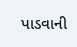પાડવાની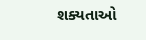શક્યતાઓ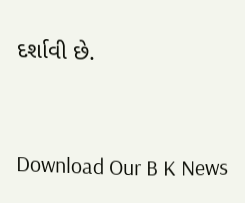દર્શાવી છે.



Download Our B K News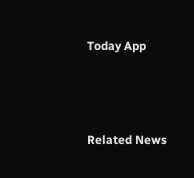Today App



Related News